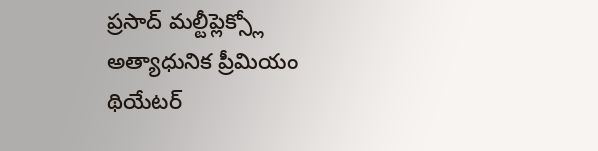ప్రసాద్ మల్టీప్లెక్స్లో అత్యాధునిక ప్రీమియం థియేటర్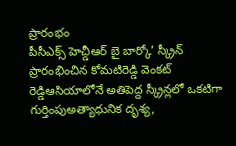ప్రారంభం
పీసీఎక్స్ హెచ్డీఆర్ బై బార్కో’ స్క్రీన్ ప్రారంభించిన కోమటిరెడ్డి వెంకట్ రెడ్డిఆసియాలోనే అతిపెద్ద స్క్రీన్లలో ఒకటిగా గుర్తింపుఅత్యాధునిక దృశ్య,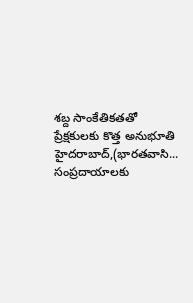శబ్ద సాంకేతికతతో ప్రేక్షకులకు కొత్త అనుభూతి
హైదరాబాద్,(భారతవాసి...
సంప్రదాయాలకు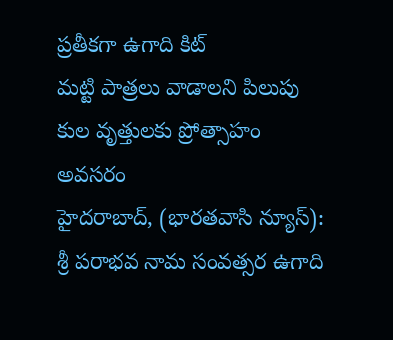ప్రతీకగా ఉగాది కిట్
మట్టి పాత్రలు వాడాలని పిలుపు
కుల వృత్తులకు ప్రోత్సాహం అవసరం
హైదరాబాద్, (భారతవాసి న్యూస్): శ్రీ పరాభవ నామ సంవత్సర ఉగాది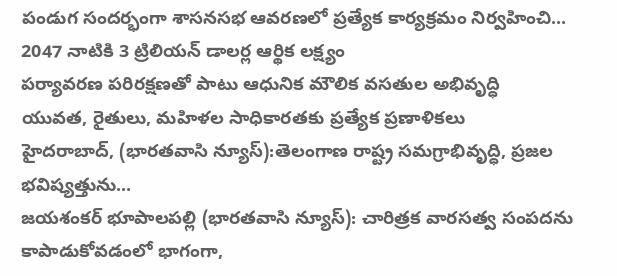పండుగ సందర్భంగా శాసనసభ ఆవరణలో ప్రత్యేక కార్యక్రమం నిర్వహించి...
2047 నాటికి 3 ట్రిలియన్ డాలర్ల ఆర్థిక లక్ష్యం
పర్యావరణ పరిరక్షణతో పాటు ఆధునిక మౌలిక వసతుల అభివృద్ధి
యువత, రైతులు, మహిళల సాధికారతకు ప్రత్యేక ప్రణాళికలు
హైదరాబాద్, (భారతవాసి న్యూస్):తెలంగాణ రాష్ట్ర సమగ్రాభివృద్ధి, ప్రజల భవిష్యత్తును...
జయశంకర్ భూపాలపల్లి (భారతవాసి న్యూస్): చారిత్రక వారసత్వ సంపదను కాపాడుకోవడంలో భాగంగా,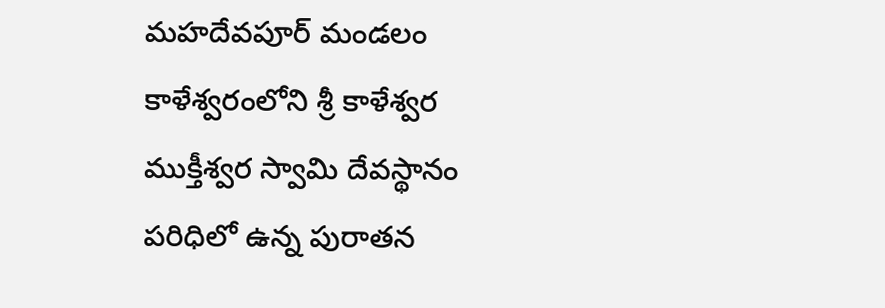మహదేవపూర్ మండలం కాళేశ్వరంలోని శ్రీ కాళేశ్వర ముక్తీశ్వర స్వామి దేవస్థానం పరిధిలో ఉన్న పురాతన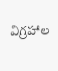విగ్రహాల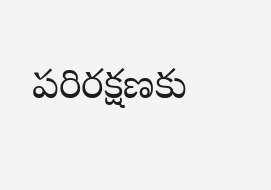పరిరక్షణకు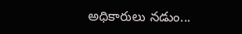అధికారులు నడుం...